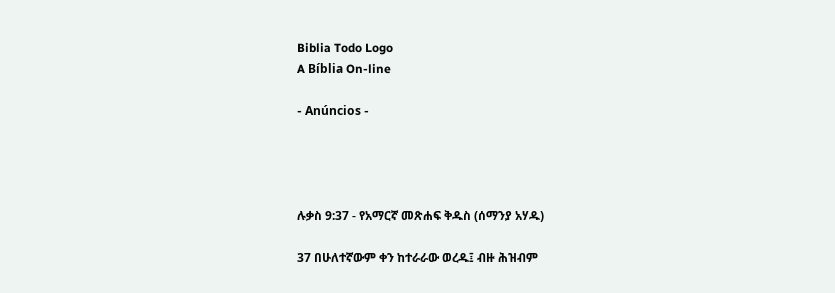Biblia Todo Logo
A Bíblia On-line

- Anúncios -




ሉቃስ 9:37 - የአማርኛ መጽሐፍ ቅዱስ (ሰማንያ አሃዱ)

37 በሁለተኛውም ቀን ከተራራው ወረዱ፤ ብዙ ሕዝብም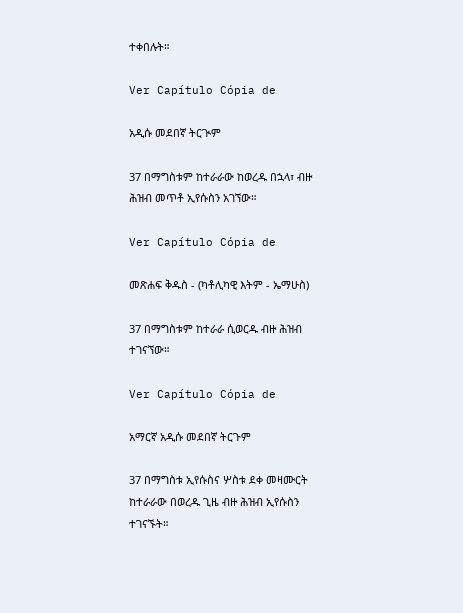ተቀበሉት።

Ver Capítulo Cópia de

አዲሱ መደበኛ ትርጒም

37 በማግስቱም ከተራራው ከወረዱ በኋላ፣ ብዙ ሕዝብ መጥቶ ኢየሱስን አገኘው።

Ver Capítulo Cópia de

መጽሐፍ ቅዱስ - (ካቶሊካዊ እትም - ኤማሁስ)

37 በማግስቱም ከተራራ ሲወርዱ ብዙ ሕዝብ ተገናኘው።

Ver Capítulo Cópia de

አማርኛ አዲሱ መደበኛ ትርጉም

37 በማግስቱ ኢየሱስና ሦስቱ ደቀ መዛሙርት ከተራራው በወረዱ ጊዜ ብዙ ሕዝብ ኢየሱስን ተገናኙት።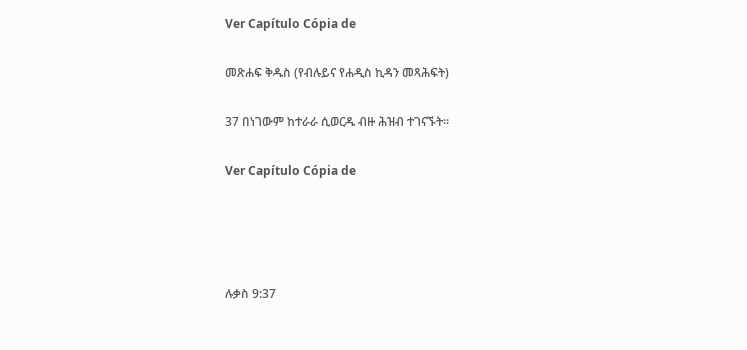Ver Capítulo Cópia de

መጽሐፍ ቅዱስ (የብሉይና የሐዲስ ኪዳን መጻሕፍት)

37 በነገውም ከተራራ ሲወርዱ ብዙ ሕዝብ ተገናኙት።

Ver Capítulo Cópia de




ሉቃስ 9:37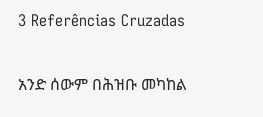3 Referências Cruzadas

አንድ ሰውም በሕዝቡ መካከል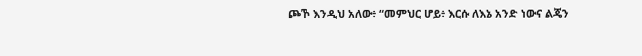ጮኾ እንዲህ አለው፥ “መምህር ሆይ፥ እርሱ ለእኔ አንድ ነውና ልጄን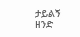ታይልኝ ዘንድ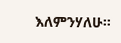እለምንሃለሁ።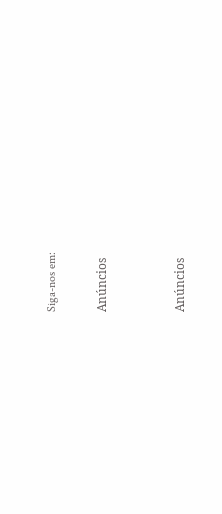Siga-nos em:

Anúncios


Anúncios